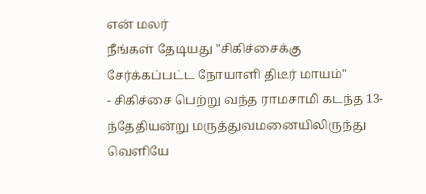என் மலர்
நீங்கள் தேடியது "சிகிச்சைக்கு சேர்க்கப்பட்ட நோயாளி திடீர் மாயம்"
- சிகிச்சை பெற்று வந்த ராமசாமி கடந்த 13-ந்தேதியன்று மருத்துவமனையிலிருந்து வெளியே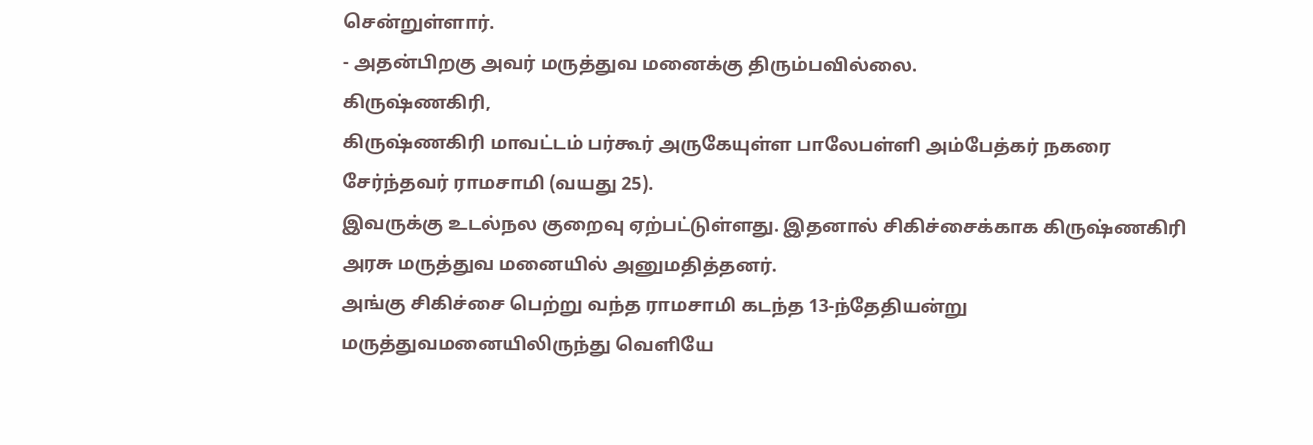சென்றுள்ளார்.
- அதன்பிறகு அவர் மருத்துவ மனைக்கு திரும்பவில்லை.
கிருஷ்ணகிரி,
கிருஷ்ணகிரி மாவட்டம் பர்கூர் அருகேயுள்ள பாலேபள்ளி அம்பேத்கர் நகரை சேர்ந்தவர் ராமசாமி (வயது 25).
இவருக்கு உடல்நல குறைவு ஏற்பட்டுள்ளது. இதனால் சிகிச்சைக்காக கிருஷ்ணகிரி அரசு மருத்துவ மனையில் அனுமதித்தனர்.
அங்கு சிகிச்சை பெற்று வந்த ராமசாமி கடந்த 13-ந்தேதியன்று மருத்துவமனையிலிருந்து வெளியே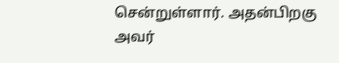சென்றுள்ளார். அதன்பிறகு அவர்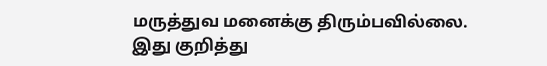மருத்துவ மனைக்கு திரும்பவில்லை.
இது குறித்து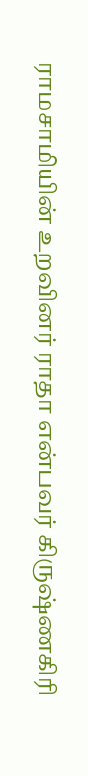ராமசாமியின் உறவினர் ராதா என்பவர் கிருஷ்ணகிரி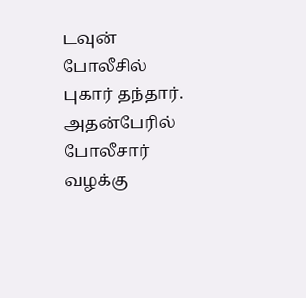டவுன் போலீசில் புகார் தந்தார்.
அதன்பேரில் போலீசார் வழக்கு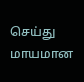செய்து மாயமான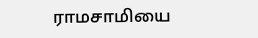ராமசாமியை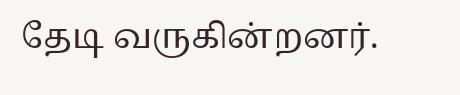தேடி வருகின்றனர்.